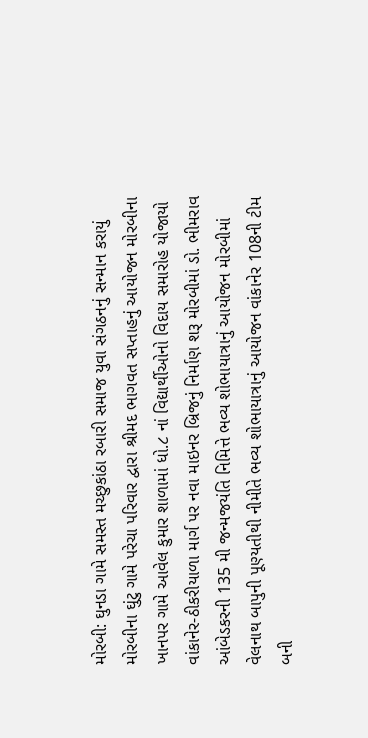મોરબી: ઘુનડા ગામે સમસ્ત મચ્છુકાંઠા રબારી સમાજ યુવા સંગઠનનું સન્માન કરાયું મોરબીના ઘુંટુ ગામે પરેચા પરિવાર દ્વારા શ્રીમદ ભાગવત સપ્તાહનું આયોજન મોરબીના ખાનપર ગામે આવેલ કુમાર શાળામાં ધો.૮ નાં વિદ્યાર્થીઓનો વિદાય સમારોહ યોજાયો વાંકાનેર-ઠીકરીયાળા માર્ગ પર નવા માઇનર બ્રિજનું નિર્માણ શરૂ મોરબીમાં ડો. ભીમરાવ આંબેડકરની 135 મી જન્મજયંતિ નિમિત્તે ભવ્ય શોભાયાત્રાનું આયોજન મોરબીમાં વેલનાથ બાપુની પૂણ્યતીથી નીમીતે ભવ્ય શોભાયાત્રાનું આયોજન વાંકાનેર 108ની ટીમ બની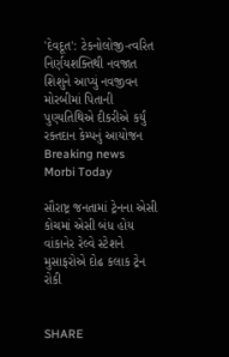'દેવદૂત': ટેકનોલોજી-ત્વરિત નિર્ણયશક્તિથી નવજાત શિશુને આપ્યું નવજીવન મોરબીમાં પિતાની પુણ્યતિથિએ દીકરીએ કર્યું રક્તદાન કેમ્પનું આયોજન
Breaking news
Morbi Today

સૌરાષ્ટ્ર જનતામાં ટ્રેનના એસી કોચમાં એસી બંધ હોય વાંકાનેર રેલ્વે સ્ટેશને મુસાફરોએ દોઢ કલાક ટ્રેન રોકી


SHARE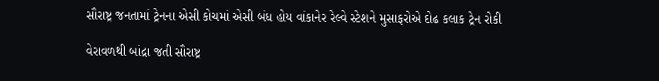સૌરાષ્ટ્ર જનતામાં ટ્રેનના એસી કોચમાં એસી બંધ હોય વાંકાનેર રેલ્વે સ્ટેશને મુસાફરોએ દોઢ કલાક ટ્રેન રોકી

વેરાવળથી બાંદ્રા જતી સૌરાષ્ટ્ર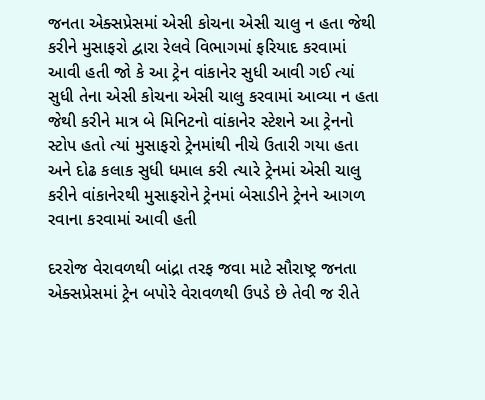જનતા એક્સપ્રેસમાં એસી કોચના એસી ચાલુ ન હતા જેથી કરીને મુસાફરો દ્વારા રેલવે વિભાગમાં ફરિયાદ કરવામાં આવી હતી જો કે આ ટ્રેન વાંકાનેર સુધી આવી ગઈ ત્યાં સુધી તેના એસી કોચના એસી ચાલુ કરવામાં આવ્યા ન હતા જેથી કરીને માત્ર બે મિનિટનો વાંકાનેર સ્ટેશને આ ટ્રેનનો સ્ટોપ હતો ત્યાં મુસાફરો ટ્રેનમાંથી નીચે ઉતારી ગયા હતા અને દોઢ કલાક સુધી ધમાલ કરી ત્યારે ટ્રેનમાં એસી ચાલુ કરીને વાંકાનેરથી મુસાફરોને ટ્રેનમાં બેસાડીને ટ્રેનને આગળ રવાના કરવામાં આવી હતી

દરરોજ વેરાવળથી બાંદ્રા તરફ જવા માટે સૌરાષ્ટ્ર જનતા એક્સપ્રેસમાં ટ્રેન બપોરે વેરાવળથી ઉપડે છે તેવી જ રીતે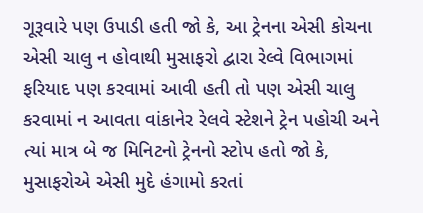ગૂરૂવારે પણ ઉપાડી હતી જો કે, આ ટ્રેનના એસી કોચના એસી ચાલુ ન હોવાથી મુસાફરો દ્વારા રેલ્વે વિભાગમાં ફરિયાદ પણ કરવામાં આવી હતી તો પણ એસી ચાલુ કરવામાં ન આવતા વાંકાનેર રેલવે સ્ટેશને ટ્રેન પહોચી અને ત્યાં માત્ર બે જ મિનિટનો ટ્રેનનો સ્ટોપ હતો જો કે, મુસાફરોએ એસી મુદે હંગામો કરતાં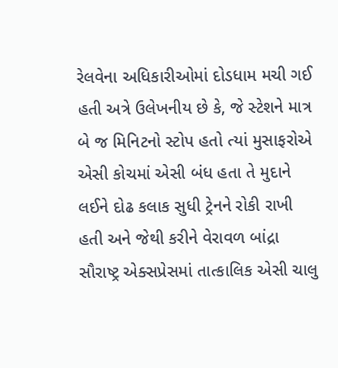રેલવેના અધિકારીઓમાં દોડધામ મચી ગઈ હતી અત્રે ઉલેખનીય છે કે, જે સ્ટેશને માત્ર બે જ મિનિટનો સ્ટોપ હતો ત્યાં મુસાફરોએ એસી કોચમાં એસી બંધ હતા તે મુદાને લઈને દોઢ કલાક સુધી ટ્રેનને રોકી રાખી હતી અને જેથી કરીને વેરાવળ બાંદ્રા સૌરાષ્ટ્ર એક્સપ્રેસમાં તાત્કાલિક એસી ચાલુ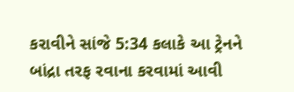કરાવીને સાંજે 5:34 કલાકે આ ટ્રેનને બાંદ્રા તરફ રવાના કરવામાં આવી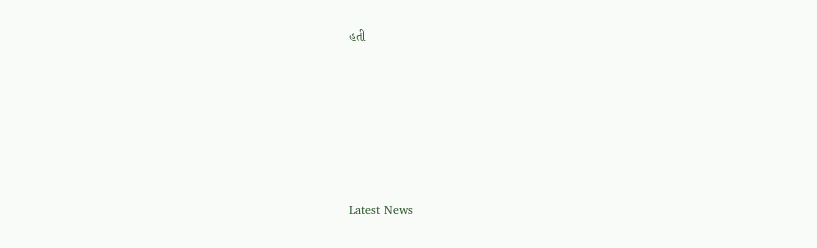હતી






Latest News